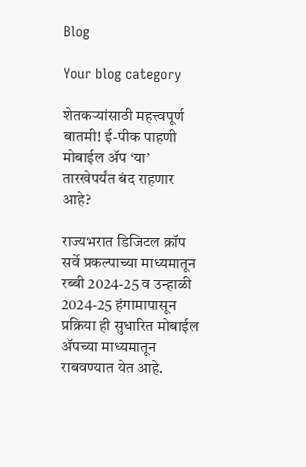Blog

Your blog category

शेतकऱ्यांसाठी महत्त्वपूर्ण बातमी! ई-पीक पाहणी मोबाईल ॲप ‘या’ तारखेपर्यंत बंद राहणार आहे?

राज्यभरात डिजिटल क्रॉप सर्वे प्रकल्पाच्या माध्यमातून रब्बी 2024-25 व उन्हाळी 2024-25 हंगामापासून प्रक्रिया ही सुधारित मोबाईल ॲपच्या माध्यमातून राबवण्यात येत आहे.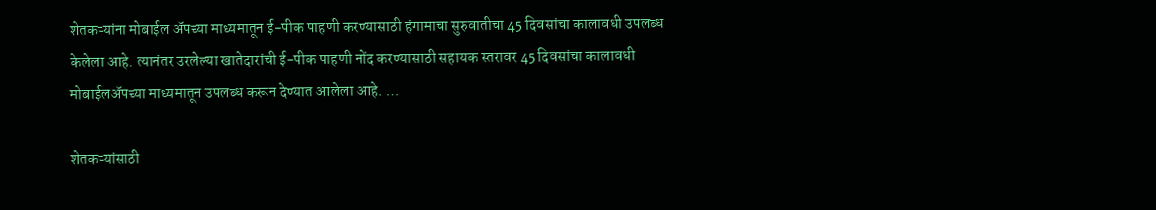शेतकऱ्यांना मोबाईल अ‍ॅपच्या माध्यमातून ई-पीक पाहणी करण्यासाठी हंगामाचा सुरुवातीचा 45 दिवसांचा कालावधी उपलब्ध केलेला आहे. त्यानंतर उरलेल्या खातेदारांची ई-पीक पाहणी नोंद करण्यासाठी सहायक स्तरावर 45 दिवसांचा कालावधी मोबाईलअ‍ॅपच्या माध्यमातून उपलब्ध करून देण्यात आलेला आहे. …

शेतकऱ्यांसाठी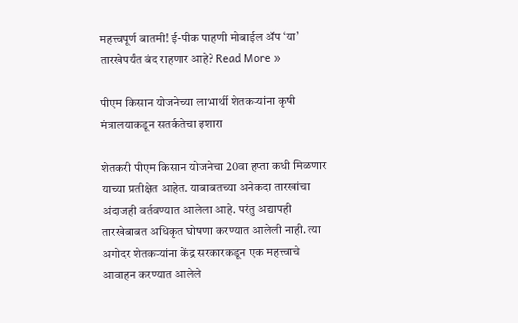महत्त्वपूर्ण बातमी! ई-पीक पाहणी मोबाईल ॲप ‘या’ तारखेपर्यंत बंद राहणार आहे? Read More »

पीएम किसान योजनेच्या लाभार्थी शेतकऱ्यांना कृषी मंत्रालयाकडून सतर्कतेचा इशारा

शेतकरी पीएम किसान योजनेचा 20वा हप्ता कधी मिळणार याच्या प्रतीक्षेत आहेत. याबाबतच्या अनेकदा तारखांचा अंदाजही वर्तवण्यात आलेला आहे. परंतु अद्यापही तारखेबाबत अधिकृत घोषणा करण्यात आलेली नाही. त्या अगोदर शेतकऱ्यांना केंद्र सरकारकडून एक महत्त्वाचे आवाहन करण्यात आलेले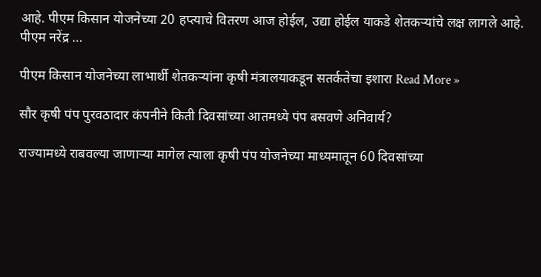आहे. पीएम किसान योजनेच्या 20 हप्त्याचे वितरण आज होईल, उद्या होईल याकडे शेतकऱ्यांचे लक्ष लागले आहे.   पीएम नरेंद्र …

पीएम किसान योजनेच्या लाभार्थी शेतकऱ्यांना कृषी मंत्रालयाकडून सतर्कतेचा इशारा Read More »

सौर कृषी पंप पुरवठादार कंपनीने किती दिवसांच्या आतमध्ये पंप बसवणे अनिवार्य?

राज्यामध्ये राबवल्या जाणाऱ्या मागेल त्याला कृषी पंप योजनेच्या माध्यमातून 60 दिवसांच्या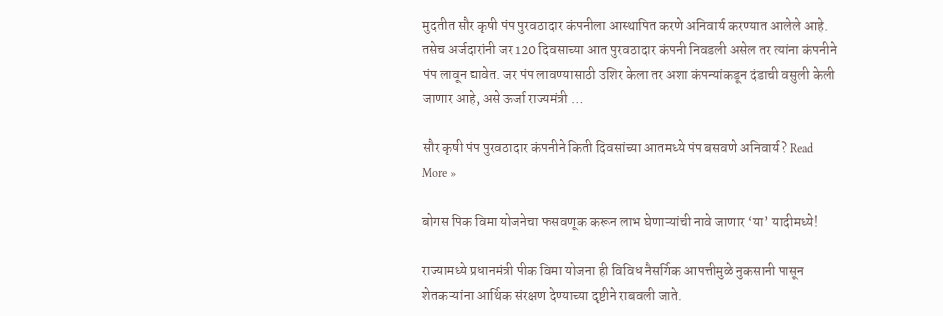मुदतीत सौर कृषी पंप पुरवठादार कंपनीला आस्थापित करणे अनिवार्य करण्यात आलेले आहे. तसेच अर्जदारांनी जर 120 दिवसाच्या आत पुरवठादार कंपनी निवडली असेल तर त्यांना कंपनीने पंप लावून द्यावेत. जर पंप लावण्यासाठी उशिर केला तर अशा कंपन्यांकडून दंडाची वसुली केली जाणार आहे, असे ऊर्जा राज्यमंत्री …

सौर कृषी पंप पुरवठादार कंपनीने किती दिवसांच्या आतमध्ये पंप बसवणे अनिवार्य? Read More »

बोगस पिक विमा योजनेचा फसवणूक करून लाभ घेणाऱ्यांची नावे जाणार ‘या’ यादीमध्ये!

राज्यामध्ये प्रधानमंत्री पीक विमा योजना ही विविध नैसर्गिक आपत्तीमुळे नुकसानी पासून शेतकऱ्यांना आर्थिक संरक्षण देण्याच्या दृष्टीने राबवली जाते.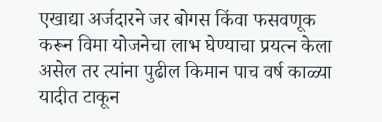एखाद्या अर्जदारने जर बोगस किंवा फसवणूक करून विमा योजनेचा लाभ घेण्याचा प्रयत्न केला असेल तर त्यांना पुढील किमान पाच वर्ष काळ्या यादीत टाकून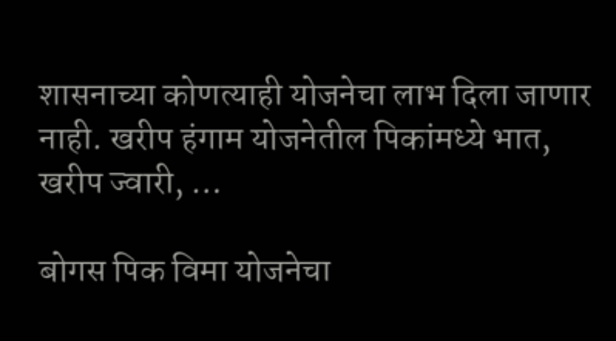शासनाच्या कोणत्याही योजनेचा लाभ दिला जाणार नाही. खरीप हंगाम योजनेतील पिकांमध्ये भात, खरीप ज्वारी, …

बोगस पिक विमा योजनेचा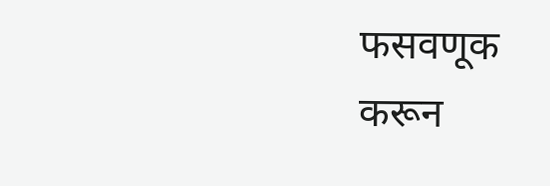फसवणूक करून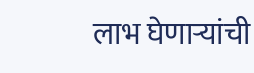लाभ घेणाऱ्यांची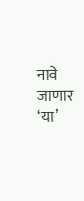नावे जाणार ‘या’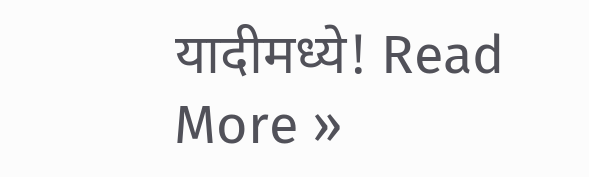यादीमध्ये! Read More »